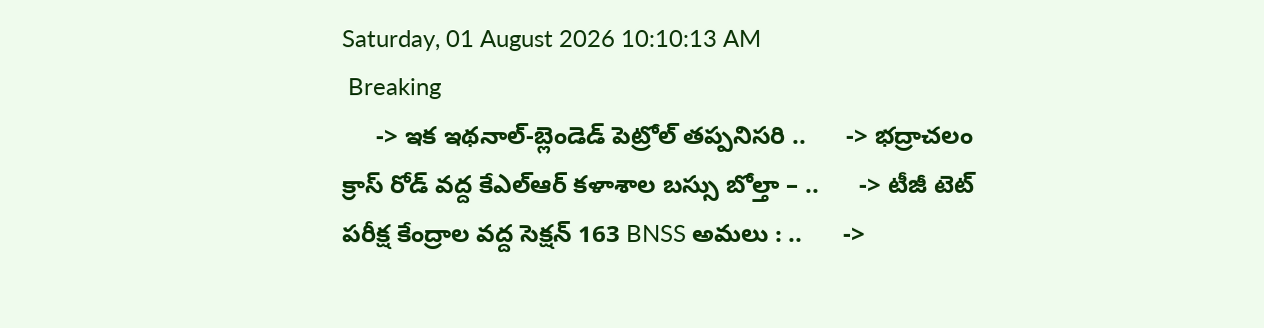Saturday, 01 August 2026 10:10:13 AM
 Breaking
     -> ఇక ఇథనాల్-బ్లెండెడ్ పెట్రోల్ తప్పనిసరి ..      -> భద్రాచలం క్రాస్ రోడ్ వద్ద కేఎల్ఆర్ కళాశాల బస్సు బోల్తా – ..      -> టీజీ టెట్ పరీక్ష కేంద్రాల వద్ద సెక్షన్ 163 BNSS అమలు : ..      ->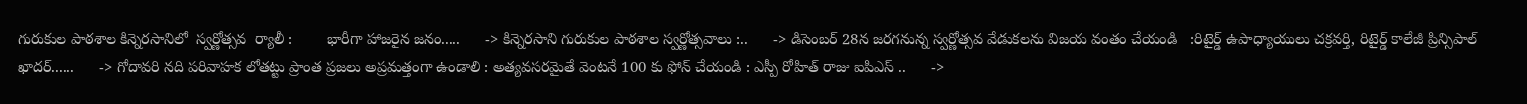గురుకుల పాఠశాల కిన్నెరసానిలో  స్వర్ణోత్సవ  ర్యాలీ :        భారీగా హాజరైన జనం.....      -> కిన్నెరసాని గురుకుల పాఠశాల స్వర్ణోత్సవాలు :..      -> డిసెంబర్ 28న జరగనున్న స్వర్ణోత్సవ వేడుకలను విజయ వంతం చేయండి   :రిటైర్డ్ ఉపాధ్యాయులు చక్రవర్తి, రిటైర్డ్ కాలేజీ ప్రిన్సిపాల్ ఖాదర్......      -> గోదావరి నది పరివాహక లోతట్టు ప్రాంత ప్రజలు అప్రమత్తంగా ఉండాలి : అత్యవసరమైతే వెంటనే 100 కు ఫోన్ చేయండి : ఎస్పీ రోహిత్ రాజు ఐపిఎస్ ..      ->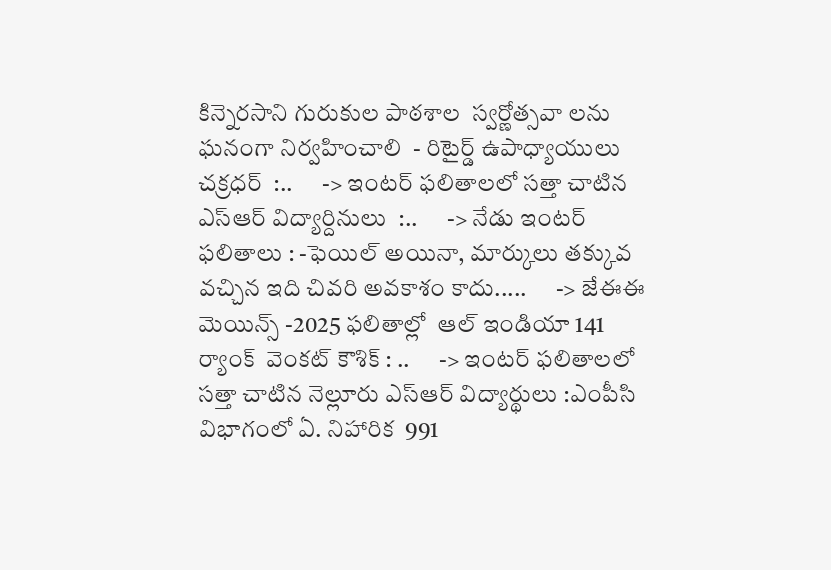కిన్నెరసాని గురుకుల పాఠశాల  స్వర్ణోత్సవా లను ఘనంగా నిర్వహించాలి  - రిటైర్డ్ ఉపాధ్యాయులు చక్రధర్  :..      -> ఇంటర్ ఫలితాలలో సత్తా చాటిన   ఎస్ఆర్ విద్యార్దినులు  :..      -> నేడు ఇంటర్ ఫలితాలు : -ఫెయిల్ అయినా, మార్కులు తక్కువ వచ్చిన ఇది చివరి అవకాశం కాదు.....      -> జేఈఈ మెయిన్స్ -2025 ఫలితాల్లో  ఆల్ ఇండియా 141 ర్యాంక్  వెంకట్ కౌశిక్ : ..      -> ఇంటర్ ఫలితాలలో సత్తా చాటిన నెల్లూరు ఎస్ఆర్ విద్యార్థులు :ఎంపీసి విభాగంలో ఏ. నిహారిక  991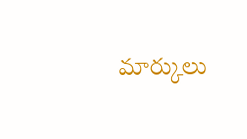మార్కులు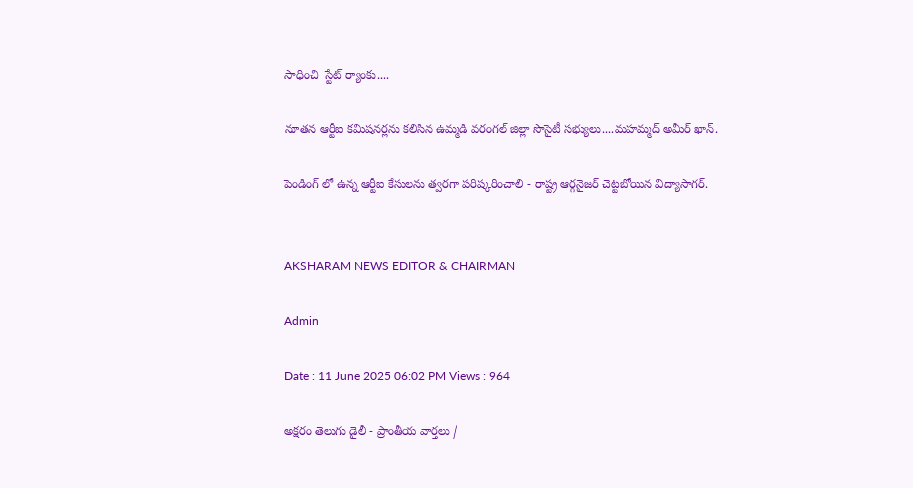సాధించి  స్టేట్ ర్యాంకు....

నూతన ఆర్టీఐ కమిషనర్లను కలిసిన ఉమ్మడి వరంగల్ జిల్లా సొసైటీ సభ్యులు....మహమ్మద్ అమీర్ ఖాన్.

పెండింగ్ లో ఉన్న ఆర్టీఐ కేసులను త్వరగా పరిష్కరించాలి - రాష్ట్ర ఆర్గనైజర్ చెట్టబోయిన విద్యాసాగర్.


AKSHARAM NEWS EDITOR & CHAIRMAN

Admin

Date : 11 June 2025 06:02 PM Views : 964

అక్షరం తెలుగు డైలీ - ప్రాంతీయ వార్తలు /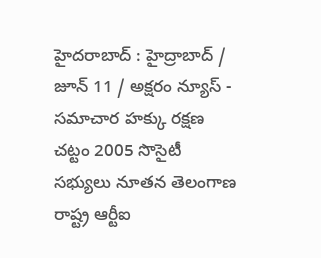హైదరాబాద్ : హైద్రాబాద్ / జూన్ 11 / అక్షరం న్యూస్ - సమాచార హక్కు రక్షణ చట్టం 2005 సొసైటీ సభ్యులు నూతన తెలంగాణ రాష్ట్ర ఆర్టీఐ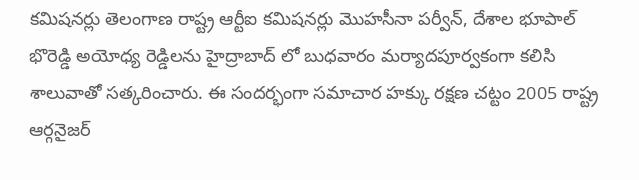కమిషనర్లు తెలంగాణ రాష్ట్ర ఆర్టీఐ కమిషనర్లు మొహసీనా పర్వీన్, దేశాల భూపాల్ భొరెడ్డి అయోధ్య రెడ్డిలను హైద్రాబాద్ లో బుధవారం మర్యాదపూర్వకంగా కలిసి శాలువాతో సత్కరించారు. ఈ సందర్భంగా సమాచార హక్కు రక్షణ చట్టం 2005 రాష్ట్ర ఆర్గనైజర్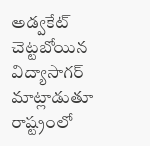అడ్వకేట్ చెట్టబోయిన విద్యాసాగర్ మాట్లాడుతూ రాష్ట్రంలో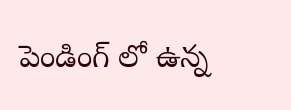పెండింగ్ లో ఉన్న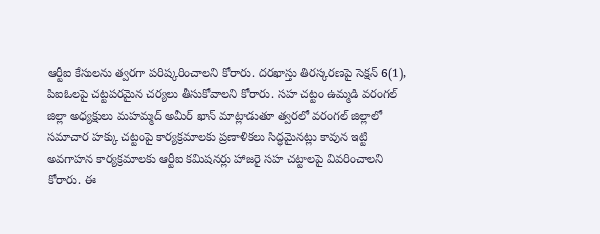ఆర్టీఐ కేసులను త్వరగా పరిష్కరించాలని కోరారు. దరఖాస్తు తిరస్కరణపై సెక్షన్ 6(1), పిఐఓలపై చట్టపరమైన చర్యలు తీసుకోవాలని కోరారు. సహ చట్టం ఉమ్మడి వరంగల్ జిల్లా అధ్యక్షులు మహమ్మద్ అమీర్ ఖాన్ మాట్లాడుతూ త్వరలో వరంగల్ జిల్లాలో సమాచార హక్కు చట్టంపై కార్యక్రమాలకు ప్రణాళికలు సిద్ధమైనట్లు కావున ఇట్టి అవగాహన కార్యక్రమాలకు ఆర్టీఐ కమిషనర్లు హాజరై సహ చట్టాలపై వివరించాలని కోరారు. ఈ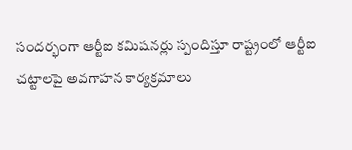సందర్భంగా ఆర్టీఐ కమిషనర్లు స్పందిస్తూ రాష్ట్రంలో ఆర్టీఐ చట్టాలపై అవగాహన కార్యక్రమాలు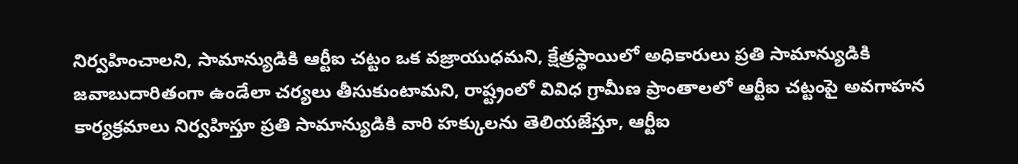నిర్వహించాలని, సామాన్యుడికి ఆర్టీఐ చట్టం ఒక వజ్రాయుధమని, క్షేత్రస్థాయిలో అధికారులు ప్రతి సామాన్యుడికి జవాబుదారితంగా ఉండేలా చర్యలు తీసుకుంటామని, రాష్ట్రంలో వివిధ గ్రామీణ ప్రాంతాలలో ఆర్టీఐ చట్టంపై అవగాహన కార్యక్రమాలు నిర్వహిస్తూ ప్రతి సామాన్యుడికి వారి హక్కులను తెలియజేస్తూ, ఆర్టీఐ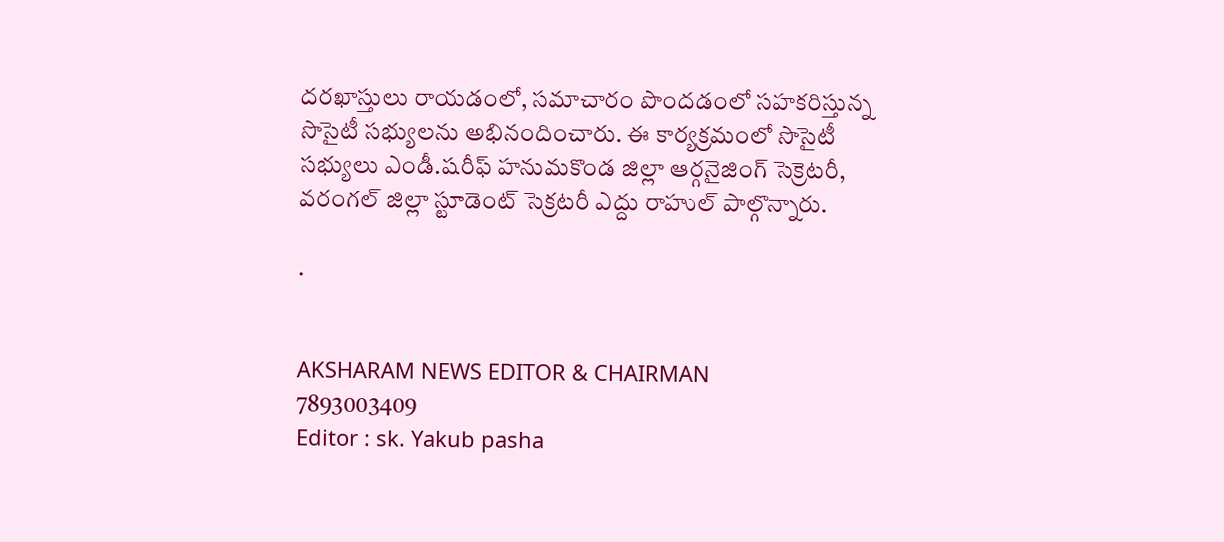దరఖాస్తులు రాయడంలో, సమాచారం పొందడంలో సహకరిస్తున్న సొసైటీ సభ్యులను అభినందించారు. ఈ కార్యక్రమంలో సొసైటీ సభ్యులు ఎండీ.షరీఫ్ హనుమకొండ జిల్లా ఆర్గనైజింగ్ సెక్రెటరీ, వరంగల్ జిల్లా స్టూడెంట్ సెక్రటరీ ఎద్దు రాహుల్ పాల్గొన్నారు.

.


AKSHARAM NEWS EDITOR & CHAIRMAN
7893003409
Editor : sk. Yakub pasha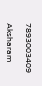7893003409

Aksharam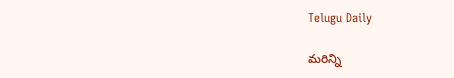Telugu Daily

మరిన్ని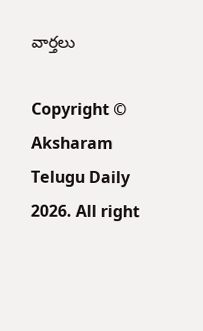వార్తలు

Copyright © Aksharam Telugu Daily 2026. All right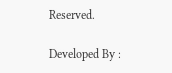Reserved.

Developed By :